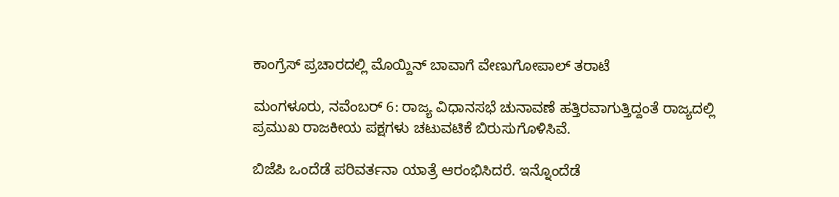ಕಾಂಗ್ರೆಸ್‌ ಪ್ರಚಾರದಲ್ಲಿ ಮೊಯ್ದಿನ್ ಬಾವಾಗೆ ವೇಣುಗೋಪಾಲ್ ತರಾಟೆ

ಮಂಗಳೂರು, ನವೆಂಬರ್ 6: ರಾಜ್ಯ ವಿಧಾನಸಭೆ ಚುನಾವಣೆ ಹತ್ತಿರವಾಗುತ್ತಿದ್ದಂತೆ ರಾಜ್ಯದಲ್ಲಿ ಪ್ರಮುಖ ರಾಜಕೀಯ ಪಕ್ಷಗಳು ಚಟುವಟಿಕೆ ಬಿರುಸುಗೊಳಿಸಿವೆ.

ಬಿಜೆಪಿ ಒಂದೆಡೆ ಪರಿವರ್ತನಾ ಯಾತ್ರೆ ಆರಂಭಿಸಿದರೆ. ಇನ್ನೊಂದೆಡೆ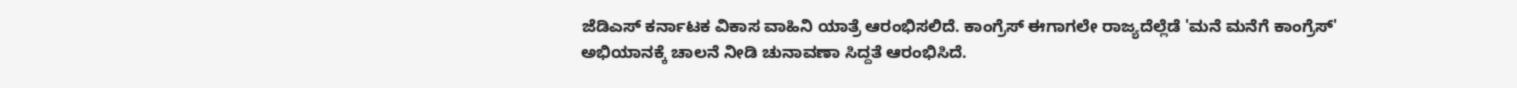ಜೆಡಿಎಸ್ ಕರ್ನಾಟಕ ವಿಕಾಸ ವಾಹಿನಿ ಯಾತ್ರೆ ಆರಂಭಿಸಲಿದೆ. ಕಾಂಗ್ರೆಸ್ ಈಗಾಗಲೇ ರಾಜ್ಯದೆಲ್ಲೆಡೆ 'ಮನೆ ಮನೆಗೆ ಕಾಂಗ್ರೆಸ್' ಅಭಿಯಾನಕ್ಕೆ ಚಾಲನೆ ನೀಡಿ ಚುನಾವಣಾ ಸಿದ್ದತೆ ಆರಂಭಿಸಿದೆ.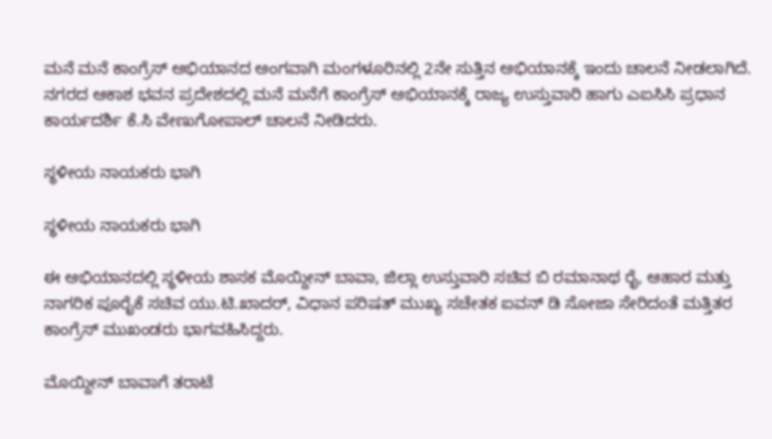ಮನೆ ಮನೆ ಕಾಂಗ್ರೆಸ್ ಅಭಿಯಾನದ ಅಂಗವಾಗಿ ಮಂಗಳೂರಿನಲ್ಲಿ 2ನೇ ಸುತ್ತಿನ ಅಭಿಯಾನಕ್ಕೆ ಇಂದು ಚಾಲನೆ ನೀಡಲಾಗಿದೆ. ನಗರದ ಆಕಾಶ ಭವನ ಪ್ರದೇಶದಲ್ಲಿ ಮನೆ ಮನೆಗೆ ಕಾಂಗ್ರೆಸ್ ಅಭಿಯಾನಕ್ಕೆ ರಾಜ್ಯ ಉಸ್ತುವಾರಿ ಹಾಗು ಎಐಸಿಸಿ ಪ್ರಧಾನ ಕಾರ್ಯದರ್ಶಿ ಕೆ.ಸಿ ವೇಣುಗೋಪಾಲ್ ಚಾಲನೆ ನೀಡಿದರು.

ಸ್ಥಳೀಯ ನಾಯಕರು ಭಾಗಿ

ಸ್ಥಳೀಯ ನಾಯಕರು ಭಾಗಿ

ಈ ಅಭಿಯಾನದಲ್ಲಿ ಸ್ಥಳೀಯ ಶಾಸಕ ಮೊಯ್ದೀನ್ ಬಾವಾ, ಜಿಲ್ಲಾ ಉಸ್ತುವಾರಿ ಸಚಿವ ಬಿ ರಮಾನಾಥ ರೈ, ಆಹಾರ ಮತ್ತು ನಾಗರಿಕ ಪೂರೈಕೆ ಸಚಿವ ಯು.ಟಿ.ಖಾದರ್, ವಿಧಾನ ಪರಿಷತ್ ಮುಖ್ಯ ಸಚೇತಕ ಐವನ್ ಡಿ ಸೋಜಾ ಸೇರಿದಂತೆ ಮತ್ತಿತರ ಕಾಂಗ್ರೆಸ್ ಮುಖಂಡರು ಭಾಗವಹಿಸಿದ್ದರು.

ಮೊಯ್ದೀನ್ ಬಾವಾಗೆ ತರಾಟೆ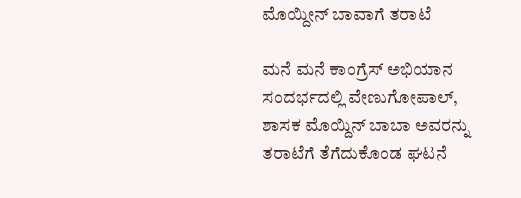ಮೊಯ್ದೀನ್ ಬಾವಾಗೆ ತರಾಟೆ

ಮನೆ ಮನೆ ಕಾಂಗ್ರೆಸ್ ಅಭಿಯಾನ ಸಂದರ್ಭದಲ್ಲಿ ವೇಣುಗೋಪಾಲ್, ಶಾಸಕ ಮೊಯ್ದಿನ್ ಬಾಬಾ ಅವರನ್ನು ತರಾಟೆಗೆ ತೆಗೆದುಕೊಂಡ ಘಟನೆ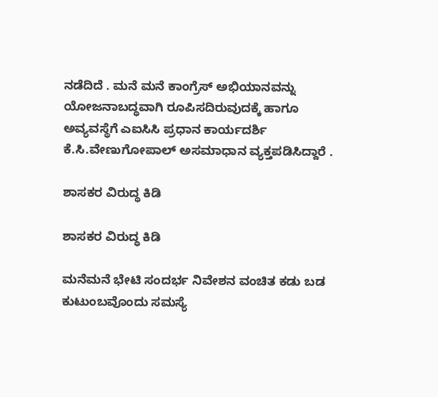ನಡೆದಿದೆ . ಮನೆ ಮನೆ ಕಾಂಗ್ರೆಸ್ ಅಭಿಯಾನವನ್ನು ಯೋಜನಾಬದ್ಧವಾಗಿ ರೂಪಿಸದಿರುವುದಕ್ಕೆ ಹಾಗೂ ಅವ್ಯವಸ್ಥೆಗೆ ಎಐಸಿಸಿ ಪ್ರಧಾನ ಕಾರ್ಯದರ್ಶಿ ಕೆ.ಸಿ.ವೇಣುಗೋಪಾಲ್ ಅಸಮಾಧಾನ ವ್ಯಕ್ತಪಡಿಸಿದ್ದಾರೆ .

ಶಾಸಕರ ವಿರುದ್ಧ ಕಿಡಿ

ಶಾಸಕರ ವಿರುದ್ಧ ಕಿಡಿ

ಮನೆಮನೆ ಭೇಟಿ ಸಂದರ್ಭ ನಿವೇಶನ ವಂಚಿತ ಕಡು ಬಡ ಕುಟುಂಬವೊಂದು ಸಮಸ್ಯೆ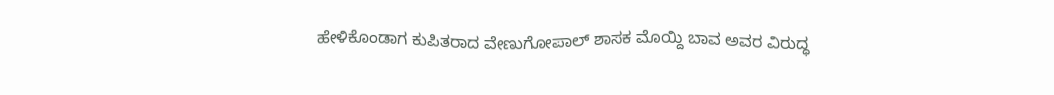ಹೇಳಿಕೊಂಡಾಗ ಕುಪಿತರಾದ ವೇಣುಗೋಪಾಲ್ ಶಾಸಕ ಮೊಯ್ದಿ ಬಾವ ಅವರ ವಿರುದ್ಧ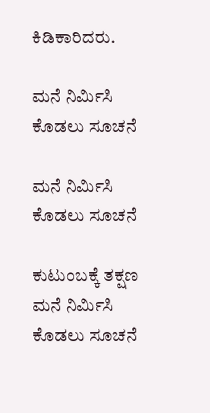ಕಿಡಿಕಾರಿದರು.

ಮನೆ ನಿರ್ಮಿಸಿ ಕೊಡಲು ಸೂಚನೆ

ಮನೆ ನಿರ್ಮಿಸಿ ಕೊಡಲು ಸೂಚನೆ

ಕುಟುಂಬಕ್ಕೆ ತಕ್ಷಣ ಮನೆ ನಿರ್ಮಿಸಿ ಕೊಡಲು ಸೂಚನೆ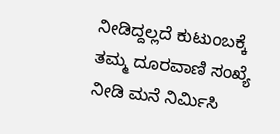ನೀಡಿದ್ದಲ್ಲದೆ ಕುಟುಂಬಕ್ಕೆ ತಮ್ಮ ದೂರವಾಣಿ ಸಂಖ್ಯೆ ನೀಡಿ ಮನೆ ನಿರ್ಮಿಸಿ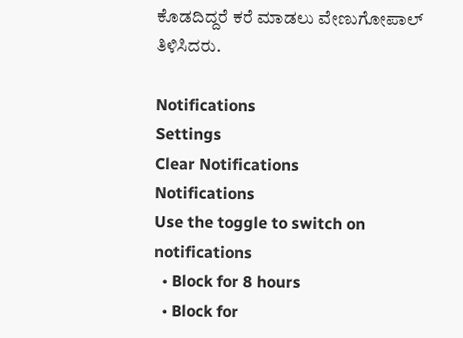ಕೊಡದಿದ್ದರೆ ಕರೆ ಮಾಡಲು ವೇಣುಗೋಪಾಲ್ ತಿಳಿಸಿದರು.

Notifications
Settings
Clear Notifications
Notifications
Use the toggle to switch on notifications
  • Block for 8 hours
  • Block for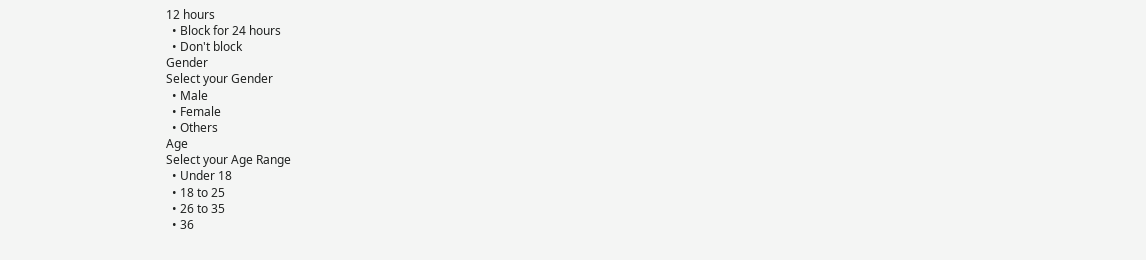12 hours
  • Block for 24 hours
  • Don't block
Gender
Select your Gender
  • Male
  • Female
  • Others
Age
Select your Age Range
  • Under 18
  • 18 to 25
  • 26 to 35
  • 36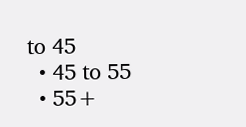to 45
  • 45 to 55
  • 55+